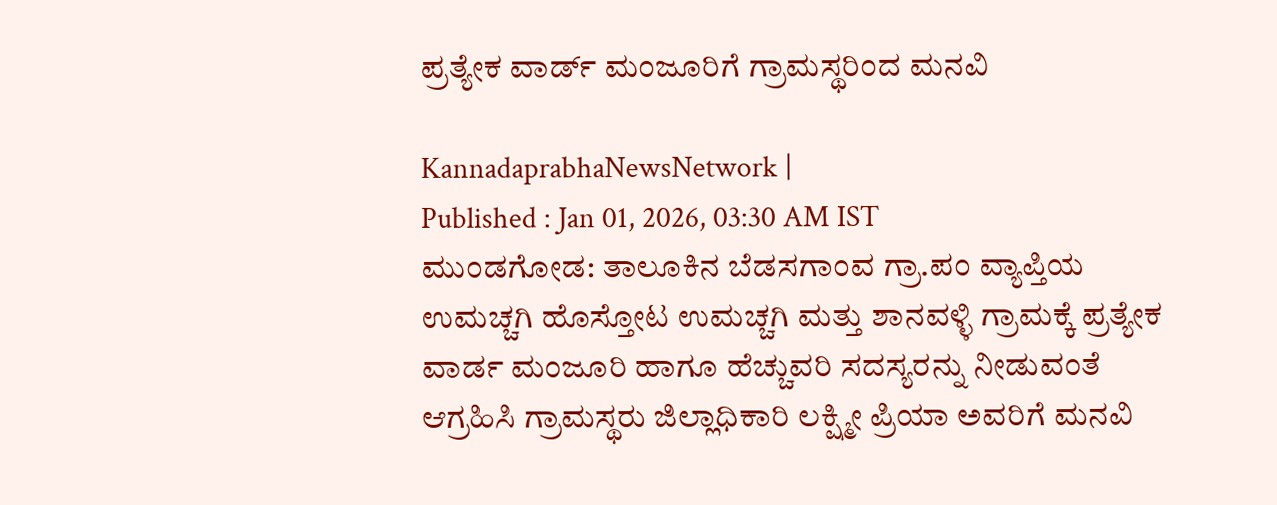ಪ್ರತ್ಯೇಕ ವಾರ್ಡ್‌ ಮಂಜೂರಿಗೆ ಗ್ರಾಮಸ್ಥರಿಂದ ಮನವಿ

KannadaprabhaNewsNetwork |
Published : Jan 01, 2026, 03:30 AM IST
ಮುಂಡಗೋಡ: ತಾಲೂಕಿನ ಬೆಡಸಗಾಂವ ಗ್ರಾ.ಪಂ ವ್ಯಾಪ್ತಿಯ ಉಮಚ್ಚಗಿ ಹೊಸ್ತೋಟ ಉಮಚ್ಚಗಿ ಮತ್ತು ಶಾನವಳ್ಳಿ ಗ್ರಾಮಕ್ಕೆ ಪ್ರತ್ಯೇಕ ವಾರ್ಡ ಮಂಜೂರಿ ಹಾಗೂ ಹೆಚ್ಚುವರಿ ಸದಸ್ಯರನ್ನು ನೀಡುವಂತೆ ಆಗ್ರಹಿಸಿ ಗ್ರಾಮಸ್ಥರು ಜಿಲ್ಲಾಧಿಕಾರಿ ಲಕ್ಷ್ಮೀ ಪ್ರಿಯಾ ಅವರಿಗೆ ಮನವಿ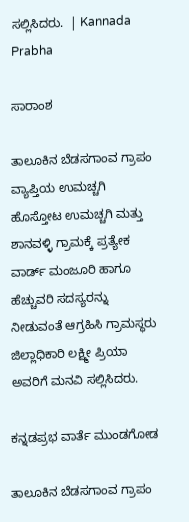ಸಲ್ಲಿಸಿದರು.  | Kannada Prabha

ಸಾರಾಂಶ

ತಾಲೂಕಿನ ಬೆಡಸಗಾಂವ ಗ್ರಾಪಂ ವ್ಯಾಪ್ತಿಯ ಉಮಚ್ಚಗಿ ಹೊಸ್ತೋಟ ಉಮಚ್ಚಗಿ ಮತ್ತು ಶಾನವಳ್ಳಿ ಗ್ರಾಮಕ್ಕೆ ಪ್ರತ್ಯೇಕ ವಾರ್ಡ್‌ ಮಂಜೂರಿ ಹಾಗೂ ಹೆಚ್ಚುವರಿ ಸದಸ್ಯರನ್ನು ನೀಡುವಂತೆ ಆಗ್ರಹಿಸಿ ಗ್ರಾಮಸ್ಥರು ಜಿಲ್ಲಾಧಿಕಾರಿ ಲಕ್ಷ್ಮೀ ಪ್ರಿಯಾ ಅವರಿಗೆ ಮನವಿ ಸಲ್ಲಿಸಿದರು.

ಕನ್ನಡಪ್ರಭ ವಾರ್ತೆ ಮುಂಡಗೋಡ

ತಾಲೂಕಿನ ಬೆಡಸಗಾಂವ ಗ್ರಾಪಂ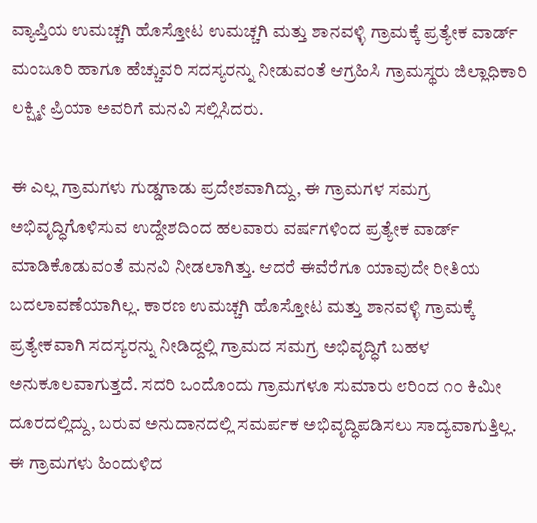ವ್ಯಾಪ್ತಿಯ ಉಮಚ್ಚಗಿ ಹೊಸ್ತೋಟ ಉಮಚ್ಚಗಿ ಮತ್ತು ಶಾನವಳ್ಳಿ ಗ್ರಾಮಕ್ಕೆ ಪ್ರತ್ಯೇಕ ವಾರ್ಡ್‌ ಮಂಜೂರಿ ಹಾಗೂ ಹೆಚ್ಚುವರಿ ಸದಸ್ಯರನ್ನು ನೀಡುವಂತೆ ಆಗ್ರಹಿಸಿ ಗ್ರಾಮಸ್ಥರು ಜಿಲ್ಲಾಧಿಕಾರಿ ಲಕ್ಷ್ಮೀ ಪ್ರಿಯಾ ಅವರಿಗೆ ಮನವಿ ಸಲ್ಲಿಸಿದರು.

ಈ ಎಲ್ಲ ಗ್ರಾಮಗಳು ಗುಡ್ಡಗಾಡು ಪ್ರದೇಶವಾಗಿದ್ದು, ಈ ಗ್ರಾಮಗಳ ಸಮಗ್ರ ಅಭಿವೃದ್ಧಿಗೊಳಿಸುವ ಉದ್ದೇಶದಿಂದ ಹಲವಾರು ವರ್ಷಗಳಿಂದ ಪ್ರತ್ಯೇಕ ವಾರ್ಡ್‌ ಮಾಡಿಕೊಡುವಂತೆ ಮನವಿ ನೀಡಲಾಗಿತ್ತು. ಆದರೆ ಈವೆರೆಗೂ ಯಾವುದೇ ರೀತಿಯ ಬದಲಾವಣೆಯಾಗಿಲ್ಲ. ಕಾರಣ ಉಮಚ್ಚಗಿ ಹೊಸ್ತೋಟ ಮತ್ತು ಶಾನವಳ್ಳಿ ಗ್ರಾಮಕ್ಕೆ ಪ್ರತ್ಯೇಕವಾಗಿ ಸದಸ್ಯರನ್ನು ನೀಡಿದ್ದಲ್ಲಿ ಗ್ರಾಮದ ಸಮಗ್ರ ಅಭಿವೃದ್ಧಿಗೆ ಬಹಳ ಅನುಕೂಲವಾಗುತ್ತದೆ. ಸದರಿ ಒಂದೊಂದು ಗ್ರಾಮಗಳೂ ಸುಮಾರು ೮ರಿಂದ ೧೦ ಕಿಮೀ ದೂರದಲ್ಲಿದ್ದು, ಬರುವ ಅನುದಾನದಲ್ಲಿ ಸಮರ್ಪಕ ಅಭಿವೃದ್ಧಿಪಡಿಸಲು ಸಾದ್ಯವಾಗುತ್ತಿಲ್ಲ. ಈ ಗ್ರಾಮಗಳು ಹಿಂದುಳಿದ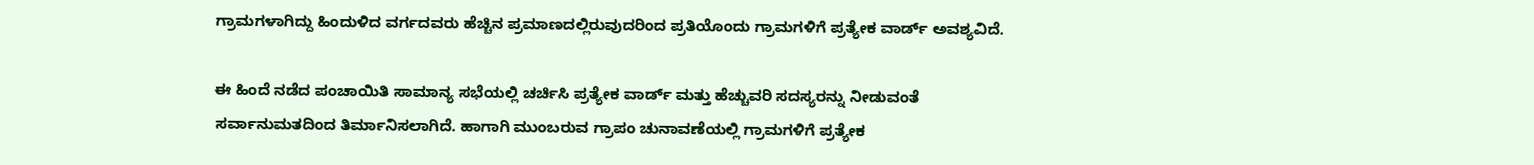ಗ್ರಾಮಗಳಾಗಿದ್ದು ಹಿಂದುಳಿದ ವರ್ಗದವರು ಹೆಚ್ಚಿನ ಪ್ರಮಾಣದಲ್ಲಿರುವುದರಿಂದ ಪ್ರತಿಯೊಂದು ಗ್ರಾಮಗಳಿಗೆ ಪ್ರತ್ಯೇಕ ವಾರ್ಡ್‌ ಅವಶ್ಯವಿದೆ.

ಈ ಹಿಂದೆ ನಡೆದ ಪಂಚಾಯಿತಿ ಸಾಮಾನ್ಯ ಸಭೆಯಲ್ಲಿ ಚರ್ಚಿಸಿ ಪ್ರತ್ಯೇಕ ವಾರ್ಡ್‌ ಮತ್ತು ಹೆಚ್ಚುವರಿ ಸದಸ್ಯರನ್ನು ನೀಡುವಂತೆ ಸರ್ವಾನುಮತದಿಂದ ತಿರ್ಮಾನಿಸಲಾಗಿದೆ. ಹಾಗಾಗಿ ಮುಂಬರುವ ಗ್ರಾಪಂ ಚುನಾವಣೆಯಲ್ಲಿ ಗ್ರಾಮಗಳಿಗೆ ಪ್ರತ್ಯೇಕ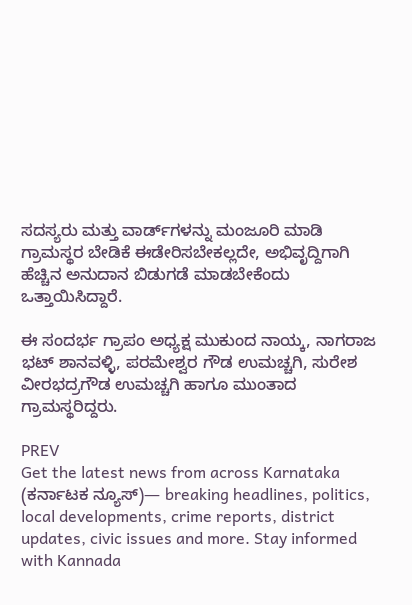ಸದಸ್ಯರು ಮತ್ತು ವಾರ್ಡ್‌ಗಳನ್ನು ಮಂಜೂರಿ ಮಾಡಿ ಗ್ರಾಮಸ್ಥರ ಬೇಡಿಕೆ ಈಡೇರಿಸಬೇಕಲ್ಲದೇ, ಅಭಿವೃದ್ದಿಗಾಗಿ ಹೆಚ್ಚಿನ ಅನುದಾನ ಬಿಡುಗಡೆ ಮಾಡಬೇಕೆಂದು ಒತ್ತಾಯಿಸಿದ್ದಾರೆ.

ಈ ಸಂದರ್ಭ ಗ್ರಾಪಂ ಅಧ್ಯಕ್ಷ ಮುಕುಂದ ನಾಯ್ಕ, ನಾಗರಾಜ ಭಟ್ ಶಾನವಳ್ಳಿ, ಪರಮೇಶ್ವರ ಗೌಡ ಉಮಚ್ಚಗಿ, ಸುರೇಶ ವೀರಭದ್ರಗೌಡ ಉಮಚ್ಚಗಿ ಹಾಗೂ ಮುಂತಾದ ಗ್ರಾಮಸ್ಥರಿದ್ದರು.

PREV
Get the latest news from across Karnataka (ಕರ್ನಾಟಕ ನ್ಯೂಸ್)— breaking headlines, politics, local developments, crime reports, district updates, civic issues and more. Stay informed with Kannada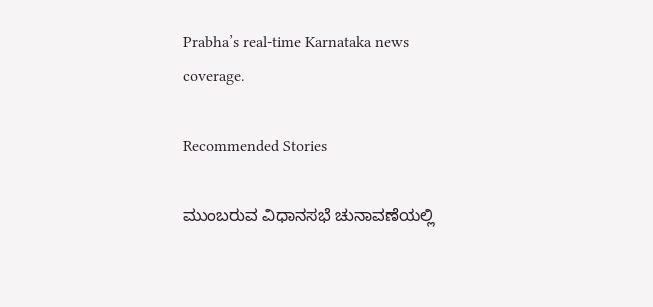Prabha’s real‑time Karnataka news coverage.

Recommended Stories

ಮುಂಬರುವ ವಿಧಾನಸಭೆ ಚುನಾವಣೆಯಲ್ಲಿ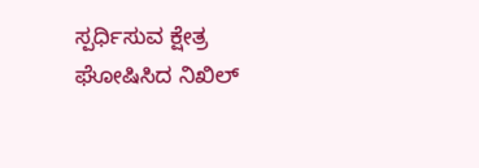ಸ್ಪರ್ಧಿಸುವ ಕ್ಷೇತ್ರ ಘೋಷಿಸಿದ ನಿಖಿಲ್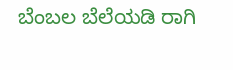ಬೆಂಬಲ ಬೆಲೆಯಡಿ ರಾಗಿ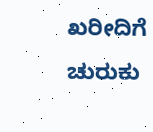ಖರೀದಿಗೆ ಚುರುಕು